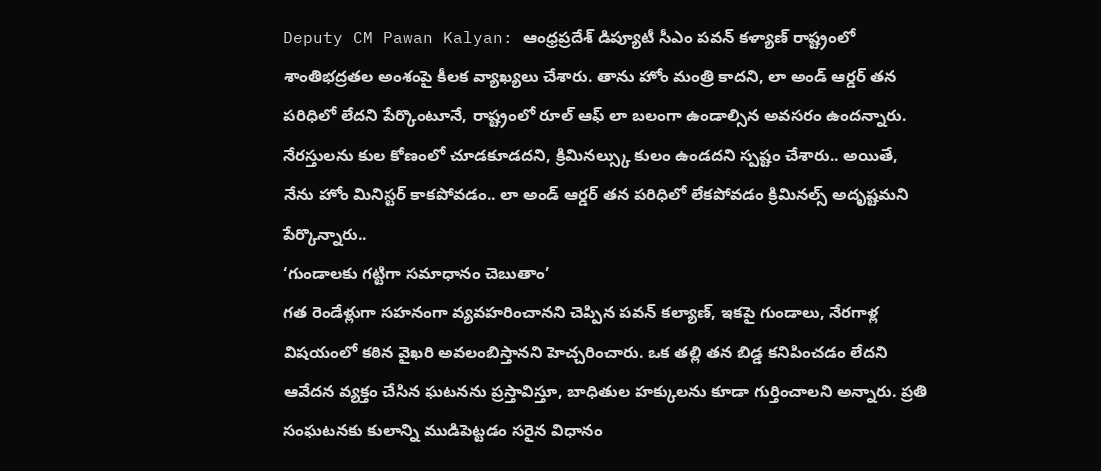Deputy CM Pawan Kalyan: ఆంధ్రప్రదేశ్ డిప్యూటీ సీఎం పవన్ కళ్యాణ్ రాష్ట్రంలో శాంతిభద్రతల అంశంపై కీలక వ్యాఖ్యలు చేశారు. తాను హోం మంత్రి కాదని, లా అండ్ ఆర్డర్ తన పరిధిలో లేదని పేర్కొంటూనే, రాష్ట్రంలో రూల్ ఆఫ్ లా బలంగా ఉండాల్సిన అవసరం ఉందన్నారు. నేరస్తులను కుల కోణంలో చూడకూడదని, క్రిమినల్స్కు కులం ఉండదని స్పష్టం చేశారు.. అయితే, నేను హోం మినిస్టర్ కాకపోవడం.. లా అండ్ ఆర్డర్ తన పరిధిలో లేకపోవడం క్రిమినల్స్ అదృష్టమని పేర్కొన్నారు..
‘గుండాలకు గట్టిగా సమాధానం చెబుతాం’
గత రెండేళ్లుగా సహనంగా వ్యవహరించానని చెప్పిన పవన్ కల్యాణ్, ఇకపై గుండాలు, నేరగాళ్ల విషయంలో కఠిన వైఖరి అవలంబిస్తానని హెచ్చరించారు. ఒక తల్లి తన బిడ్డ కనిపించడం లేదని ఆవేదన వ్యక్తం చేసిన ఘటనను ప్రస్తావిస్తూ, బాధితుల హక్కులను కూడా గుర్తించాలని అన్నారు. ప్రతి సంఘటనకు కులాన్ని ముడిపెట్టడం సరైన విధానం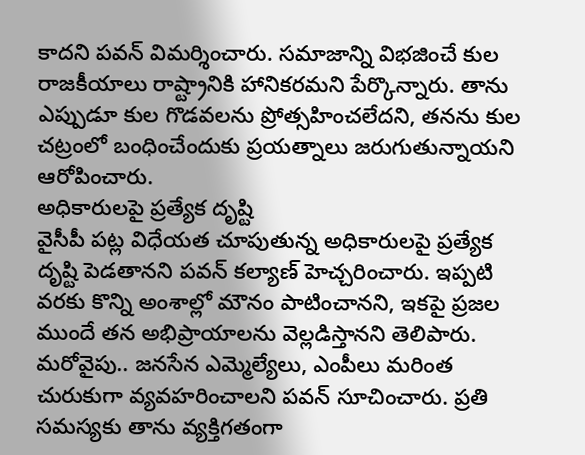కాదని పవన్ విమర్శించారు. సమాజాన్ని విభజించే కుల రాజకీయాలు రాష్ట్రానికి హానికరమని పేర్కొన్నారు. తాను ఎప్పుడూ కుల గొడవలను ప్రోత్సహించలేదని, తనను కుల చట్రంలో బంధించేందుకు ప్రయత్నాలు జరుగుతున్నాయని ఆరోపించారు.
అధికారులపై ప్రత్యేక దృష్టి
వైసీపీ పట్ల విధేయత చూపుతున్న అధికారులపై ప్రత్యేక దృష్టి పెడతానని పవన్ కల్యాణ్ హెచ్చరించారు. ఇప్పటి వరకు కొన్ని అంశాల్లో మౌనం పాటించానని, ఇకపై ప్రజల ముందే తన అభిప్రాయాలను వెల్లడిస్తానని తెలిపారు. మరోవైపు.. జనసేన ఎమ్మెల్యేలు, ఎంపీలు మరింత చురుకుగా వ్యవహరించాలని పవన్ సూచించారు. ప్రతి సమస్యకు తాను వ్యక్తిగతంగా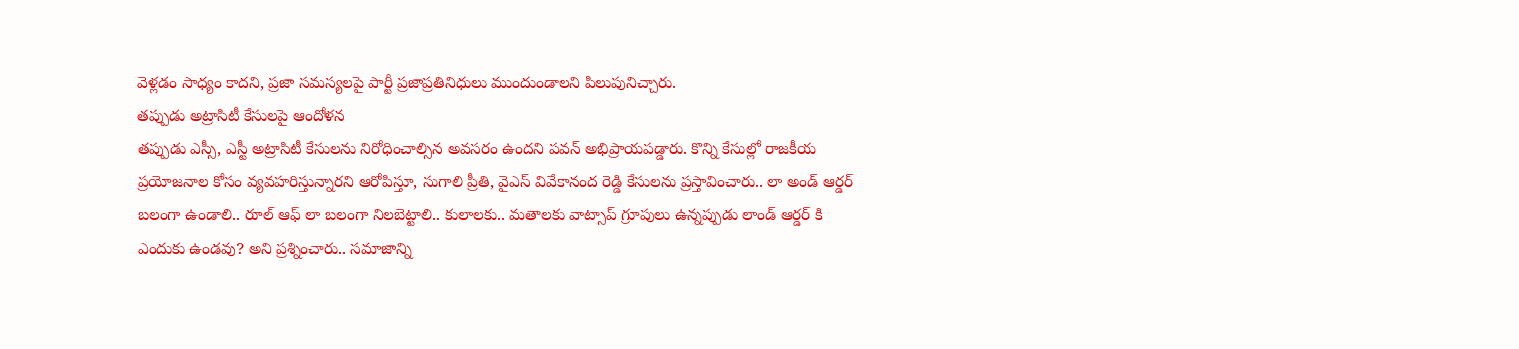వెళ్లడం సాధ్యం కాదని, ప్రజా సమస్యలపై పార్టీ ప్రజాప్రతినిధులు ముందుండాలని పిలుపునిచ్చారు.
తప్పుడు అట్రాసిటీ కేసులపై ఆందోళన
తప్పుడు ఎస్సీ, ఎస్టీ అట్రాసిటీ కేసులను నిరోధించాల్సిన అవసరం ఉందని పవన్ అభిప్రాయపడ్డారు. కొన్ని కేసుల్లో రాజకీయ ప్రయోజనాల కోసం వ్యవహరిస్తున్నారని ఆరోపిస్తూ, సుగాలి ప్రీతి, వైఎస్ వివేకానంద రెడ్డి కేసులను ప్రస్తావించారు.. లా అండ్ ఆర్డర్ బలంగా ఉండాలి.. రూల్ ఆఫ్ లా బలంగా నిలబెట్టాలి.. కులాలకు.. మతాలకు వాట్సాప్ గ్రూపులు ఉన్నప్పుడు లాండ్ ఆర్డర్ కి ఎందుకు ఉండవు? అని ప్రశ్నించారు.. సమాజాన్ని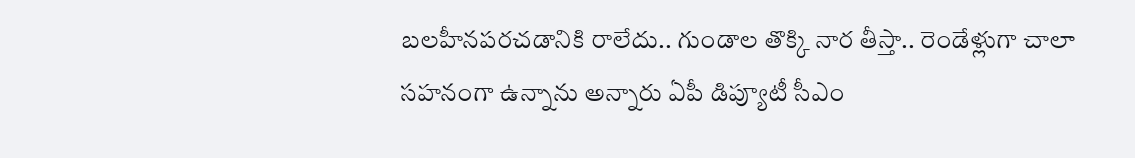బలహీనపరచడానికి రాలేదు.. గుండాల తొక్కి నార తీస్తా.. రెండేళ్లుగా చాలా సహనంగా ఉన్నాను అన్నారు ఏపీ డిప్యూటీ సీఎం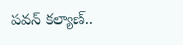పవన్ కల్యాణ్..